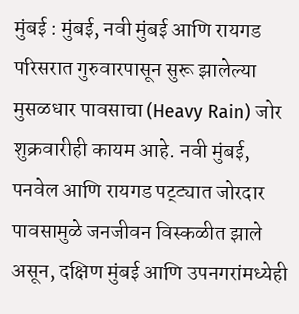मुंबई : मुंबई, नवी मुंबई आणि रायगड परिसरात गुरुवारपासून सुरू झालेल्या मुसळधार पावसाचा (Heavy Rain) जोर शुक्रवारीही कायम आहे. नवी मुंबई, पनवेल आणि रायगड पट्ट्यात जोरदार पावसामुळे जनजीवन विस्कळीत झाले असून, दक्षिण मुंबई आणि उपनगरांमध्येही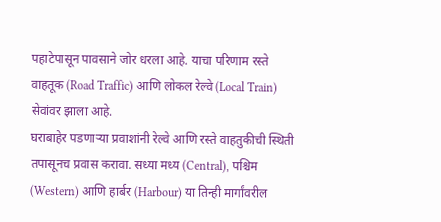पहाटेपासून पावसाने जोर धरला आहे. याचा परिणाम रस्ते वाहतूक (Road Traffic) आणि लोकल रेल्वे (Local Train) सेवांवर झाला आहे.
घराबाहेर पडणाऱ्या प्रवाशांनी रेल्वे आणि रस्ते वाहतुकीची स्थिती तपासूनच प्रवास करावा. सध्या मध्य (Central), पश्चिम (Western) आणि हार्बर (Harbour) या तिन्ही मार्गांवरील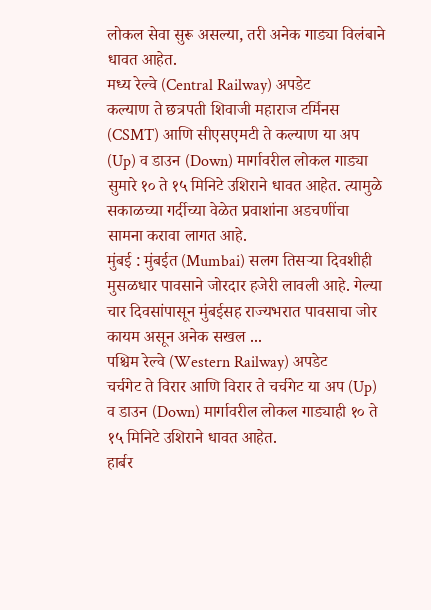लोकल सेवा सुरू असल्या, तरी अनेक गाड्या विलंबाने धावत आहेत.
मध्य रेल्वे (Central Railway) अपडेट
कल्याण ते छत्रपती शिवाजी महाराज टर्मिनस (CSMT) आणि सीएसएमटी ते कल्याण या अप (Up) व डाउन (Down) मार्गावरील लोकल गाड्या सुमारे १० ते १५ मिनिटे उशिराने धावत आहेत. त्यामुळे सकाळच्या गर्दीच्या वेळेत प्रवाशांना अडचणींचा सामना करावा लागत आहे.
मुंबई : मुंबईत (Mumbai) सलग तिसऱ्या दिवशीही मुसळधार पावसाने जोरदार हजेरी लावली आहे. गेल्या चार दिवसांपासून मुंबईसह राज्यभरात पावसाचा जोर कायम असून अनेक सखल ...
पश्चिम रेल्वे (Western Railway) अपडेट
चर्चगेट ते विरार आणि विरार ते चर्चगेट या अप (Up) व डाउन (Down) मार्गावरील लोकल गाड्याही १० ते १५ मिनिटे उशिराने धावत आहेत.
हार्बर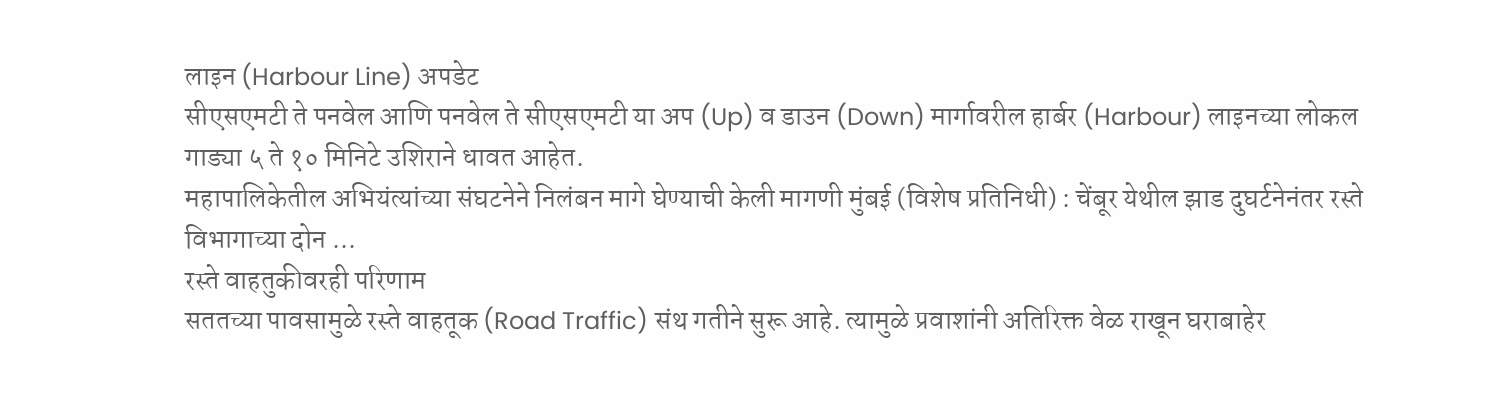लाइन (Harbour Line) अपडेट
सीएसएमटी ते पनवेल आणि पनवेल ते सीएसएमटी या अप (Up) व डाउन (Down) मार्गावरील हार्बर (Harbour) लाइनच्या लोकल गाड्या ५ ते १० मिनिटे उशिराने धावत आहेत.
महापालिकेतील अभियंत्यांच्या संघटनेने निलंबन मागे घेण्याची केली मागणी मुंबई (विशेष प्रतिनिधी) : चेंबूर येथील झाड दुघर्टनेनंतर रस्ते विभागाच्या दोन ...
रस्ते वाहतुकीवरही परिणाम
सततच्या पावसामुळे रस्ते वाहतूक (Road Traffic) संथ गतीने सुरू आहे. त्यामुळे प्रवाशांनी अतिरिक्त वेळ राखून घराबाहेर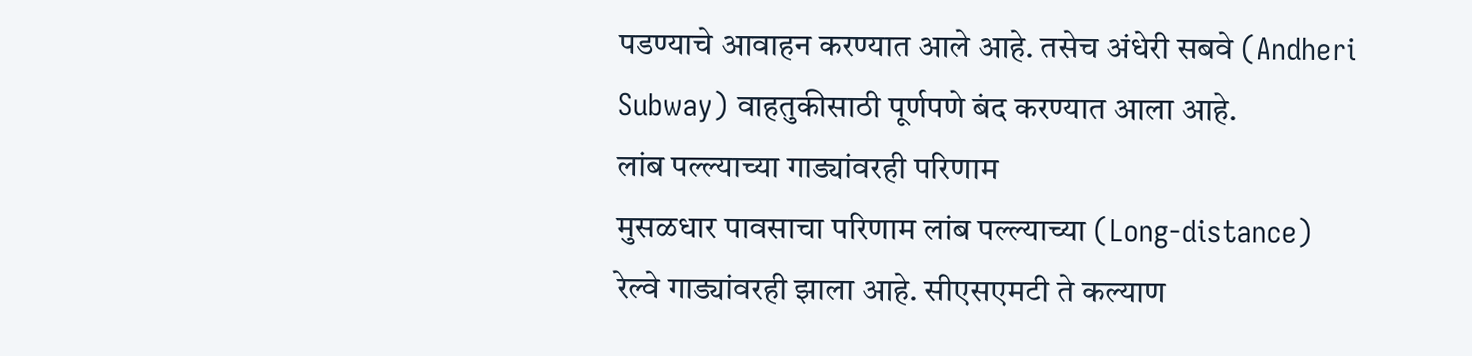पडण्याचे आवाहन करण्यात आले आहे. तसेच अंधेरी सबवे (Andheri Subway) वाहतुकीसाठी पूर्णपणे बंद करण्यात आला आहे.
लांब पल्ल्याच्या गाड्यांवरही परिणाम
मुसळधार पावसाचा परिणाम लांब पल्ल्याच्या (Long-distance) रेल्वे गाड्यांवरही झाला आहे. सीएसएमटी ते कल्याण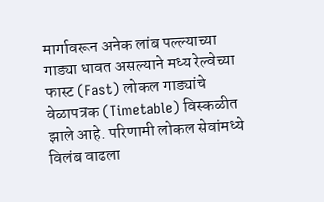मार्गावरून अनेक लांब पल्ल्याच्या गाड्या धावत असल्याने मध्य रेल्वेच्या फास्ट (Fast) लोकल गाड्यांचे वेळापत्रक (Timetable) विस्कळीत झाले आहे. परिणामी लोकल सेवांमध्ये विलंब वाढला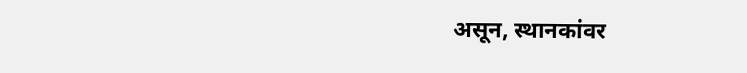असून, स्थानकांवर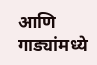आणि गाड्यांमध्ये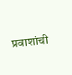प्रवाशांची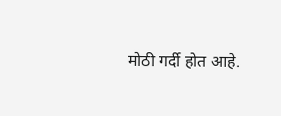मोठी गर्दी होत आहे.